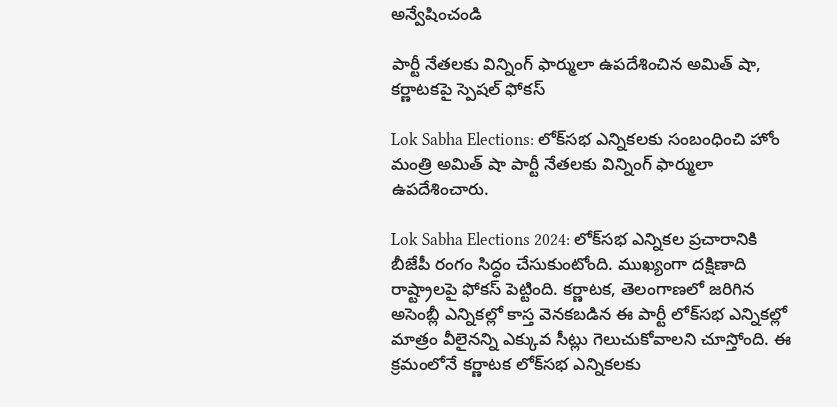అన్వేషించండి

పార్టీ నేతలకు విన్నింగ్ ఫార్ములా ఉపదేశించిన అమిత్ షా, కర్ణాటకపై స్పెషల్ ఫోకస్

Lok Sabha Elections: లోక్‌సభ ఎన్నికలకు సంబంధించి హోం మంత్రి అమిత్ షా పార్టీ నేతలకు విన్నింగ్ ఫార్ములా ఉపదేశించారు.

Lok Sabha Elections 2024: లోక్‌సభ ఎన్నికల ప్రచారానికి బీజేపీ రంగం సిద్ధం చేసుకుంటోంది. ముఖ్యంగా దక్షిణాది రాష్ట్రాలపై ఫోకస్ పెట్టింది. కర్ణాటక, తెలంగాణలో జరిగిన అసెంబ్లీ ఎన్నికల్లో కాస్త వెనకబడిన ఈ పార్టీ లోక్‌సభ ఎన్నికల్లో మాత్రం వీలైనన్ని ఎక్కువ సీట్లు గెలుచుకోవాలని చూస్తోంది. ఈ క్రమంలోనే కర్ణాటక లోక్‌సభ ఎన్నికలకు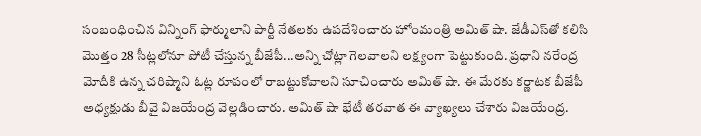సంబంధించిన విన్నింగ్ ఫార్ములాని పార్టీ నేతలకు ఉపదేశించారు హోంమంత్రి అమిత్‌ షా. జేడీఎస్‌తో కలిసి మొత్తం 28 సీట్లలోనూ పోటీ చేస్తున్న బీజేపీ...అన్ని చోట్లా గెలవాలని లక్ష్యంగా పెట్టుకుంది. ప్రధాని నరేంద్ర మోదీకి ఉన్న చరిష్మాని ఓట్ల రూపంలో రాబట్టుకోవాలని సూచించారు అమిత్ షా. ఈ మేరకు కర్ణాటక బీజేపీ అధ్యక్షుడు బీవై విజయేంద్ర వెల్లడించారు. అమిత్ షా భేటీ తరవాత ఈ వ్యాఖ్యలు చేశారు విజయేంద్ర.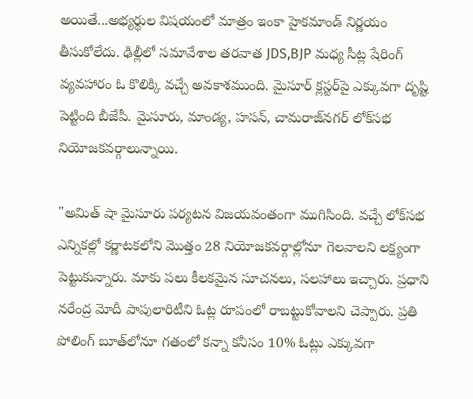అయితే...అభ్యర్థుల విషయంలో మాత్రం ఇంకా హైకమాండ్‌ నిర్ణయం తీసుకోలేదు. ఢిల్లీలో సమావేశాల తరవాత JDS,BJP మధ్య సీట్ల షేరింగ్ వ్యవహారం ఓ కొలిక్కి వచ్చే అవకాశముంది. మైసూర్‌ క్లస్టర్‌పై ఎక్కువగా దృష్టి పెట్టింది బీజేపీ. మైసూరు, మాండ్య, హసన్, చామరాజ్‌నగర్ లోక్‌సభ నియోజకవర్గాలున్నాయి.

"అమిత్‌ షా మైసూరు పర్యటన విజయవంతంగా ముగిసింది. వచ్చే లోక్‌సభ ఎన్నికల్లో కర్ణాటకలోని మొత్తం 28 నియోజకవర్గాల్లోనూ గెలవాలని లక్ష్యంగా పెట్టుకున్నారు. మాకు పలు కీలకమైన సూచనలు, సలహాలు ఇచ్చారు. ప్రధాని నరేంద్ర మోదీ పాపులారిటీని ఓట్ల రూపంలో రాబట్టుకోవాలని చెప్పారు. ప్రతి పోలింగ్ బూత్‌లోనూ గతంలో కన్నా కనీసం 10% ఓట్లు ఎక్కువగా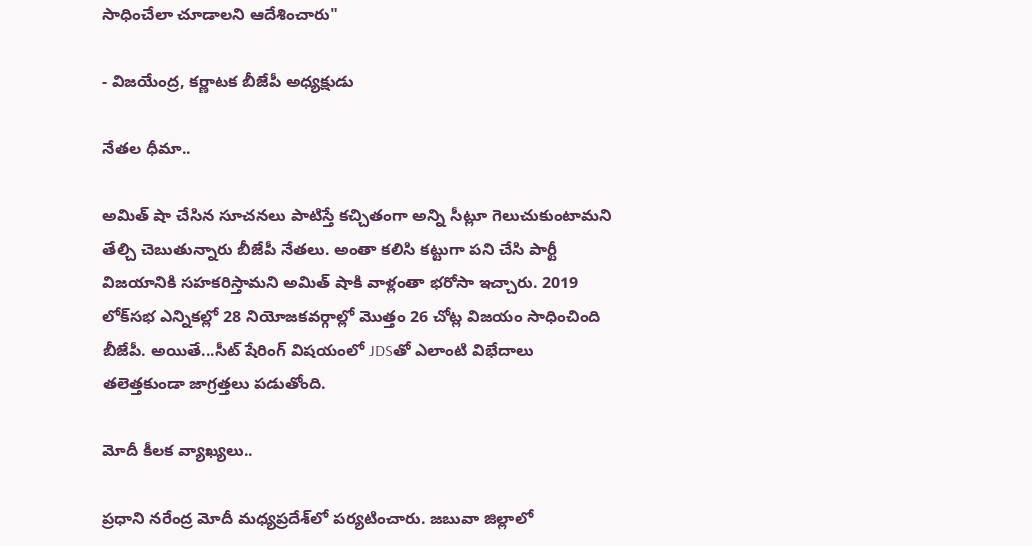సాధించేలా చూడాలని ఆదేశించారు"

- విజయేంద్ర, కర్ణాటక బీజేపీ అధ్యక్షుడు

నేతల ధీమా..

అమిత్‌ షా చేసిన సూచనలు పాటిస్తే కచ్చితంగా అన్ని సీట్లూ గెలుచుకుంటామని తేల్చి చెబుతున్నారు బీజేపీ నేతలు. అంతా కలిసి కట్టుగా పని చేసి పార్టీ విజయానికి సహకరిస్తామని అమిత్ షాకి వాళ్లంతా భరోసా ఇచ్చారు. 2019 లోక్‌సభ ఎన్నికల్లో 28 నియోజకవర్గాల్లో మొత్తం 26 చోట్ల విజయం సాధించింది బీజేపీ. అయితే...సీట్ షేరింగ్ విషయంలో JDSతో ఎలాంటి విభేదాలు తలెత్తకుండా జాగ్రత్తలు పడుతోంది.

మోదీ కీలక వ్యాఖ్యలు..

ప్రధాని నరేంద్ర మోదీ మధ్యప్రదేశ్‌లో పర్యటించారు. జబువా జిల్లాలో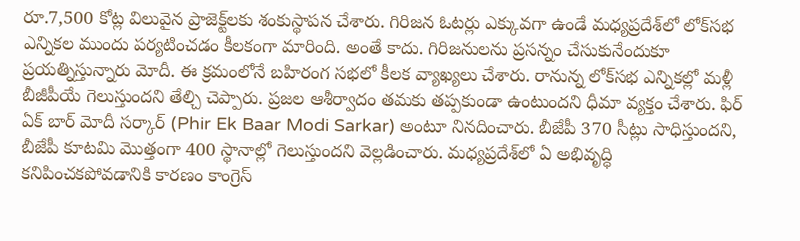రూ.7,500 కోట్ల విలువైన ప్రాజెక్ట్‌లకు శంకుస్థాపన చేశారు. గిరిజన ఓటర్లు ఎక్కువగా ఉండే మధ్యప్రదేశ్‌లో లోక్‌సభ ఎన్నికల ముందు పర్యటించడం కీలకంగా మారింది. అంతే కాదు. గిరిజనులను ప్రసన్నం చేసుకునేందుకూ ప్రయత్నిస్తున్నారు మోదీ. ఈ క్రమంలోనే బహిరంగ సభలో కీలక వ్యాఖ్యలు చేశారు. రానున్న లోక్‌సభ ఎన్నికల్లో మళ్లీ బీజీపీయే గెలుస్తుందని తేల్చి చెప్పారు. ప్రజల ఆశీర్వాదం తమకు తప్పకుండా ఉంటుందని ధీమా వ్యక్తం చేశారు. ఫిర్ ఏక్ బార్ మోదీ సర్కార్ (Phir Ek Baar Modi Sarkar) అంటూ నినదించారు. బీజేపీ 370 సీట్లు సాధిస్తుందని, బీజేపీ కూటమి మొత్తంగా 400 స్థానాల్లో గెలుస్తుందని వెల్లడించారు. మధ్యప్రదేశ్‌లో ఏ అభివృద్ధి కనిపించకపోవడానికి కారణం కాంగ్రెస్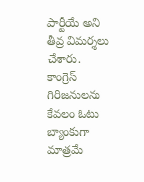పార్టీయే అని తీవ్ర విమర్శలు చేశారు. కాంగ్రెస్ గిరిజనులను కేవలం ఓటు బ్యాంకుగా మాత్రమే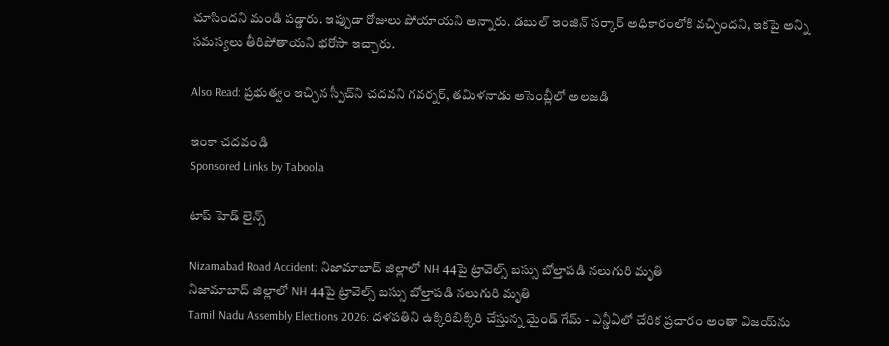చూసిందని మండి పడ్డారు. ఇప్పుడా రోజులు పోయాయని అన్నారు. డబుల్ ఇంజిన్ సర్కార్ అధికారంలోకి వచ్చిందని, ఇకపై అన్ని సమస్యలు తీరిపోతాయని భరోసా ఇచ్చారు.

Also Read: ప్రభుత్వం ఇచ్చిన స్పీచ్‌ని చదవని గవర్నర్, తమిళనాడు అసెంబ్లీలో అలజడి

ఇంకా చదవండి
Sponsored Links by Taboola

టాప్ హెడ్ లైన్స్

Nizamabad Road Accident: నిజామాబాద్‌ జిల్లాలో NH 44పై ట్రావెల్స్‌ బస్సు బోల్తాపడి నలుగురి మృతి
నిజామాబాద్‌ జిల్లాలో NH 44పై ట్రావెల్స్‌ బస్సు బోల్తాపడి నలుగురి మృతి
Tamil Nadu Assembly Elections 2026: దళపతిని ఉక్కిరిబిక్కిరి చేస్తున్న మైండ్ గేమ్ - ఎన్డీఏలో చేరిక ప్రచారం అంతా విజయ్‌ను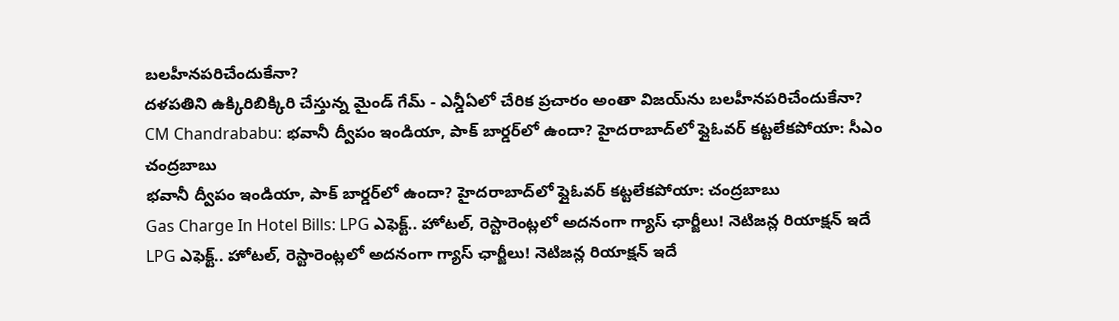బలహీనపరిచేందుకేనా?
దళపతిని ఉక్కిరిబిక్కిరి చేస్తున్న మైండ్ గేమ్ - ఎన్డీఏలో చేరిక ప్రచారం అంతా విజయ్‌ను బలహీనపరిచేందుకేనా?
CM Chandrababu: భవానీ ద్వీపం ఇండియా, పాక్ బార్డర్‌లో ఉందా? హైదరాబాద్‌లో ఫ్లైఓవర్ కట్టలేకపోయా: సీఎం చంద్రబాబు
భవానీ ద్వీపం ఇండియా, పాక్ బార్డర్‌లో ఉందా? హైదరాబాద్‌లో ఫ్లైఓవర్ కట్టలేకపోయా: చంద్రబాబు
Gas Charge In Hotel Bills: LPG ఎఫెక్ట్.. హోటల్, రెస్టారెంట్లలో అదనంగా గ్యాస్ ఛార్జీలు! నెటిజన్ల రియాక్షన్ ఇదే
LPG ఎఫెక్ట్.. హోటల్, రెస్టారెంట్లలో అదనంగా గ్యాస్ ఛార్జీలు! నెటిజన్ల రియాక్షన్ ఇదే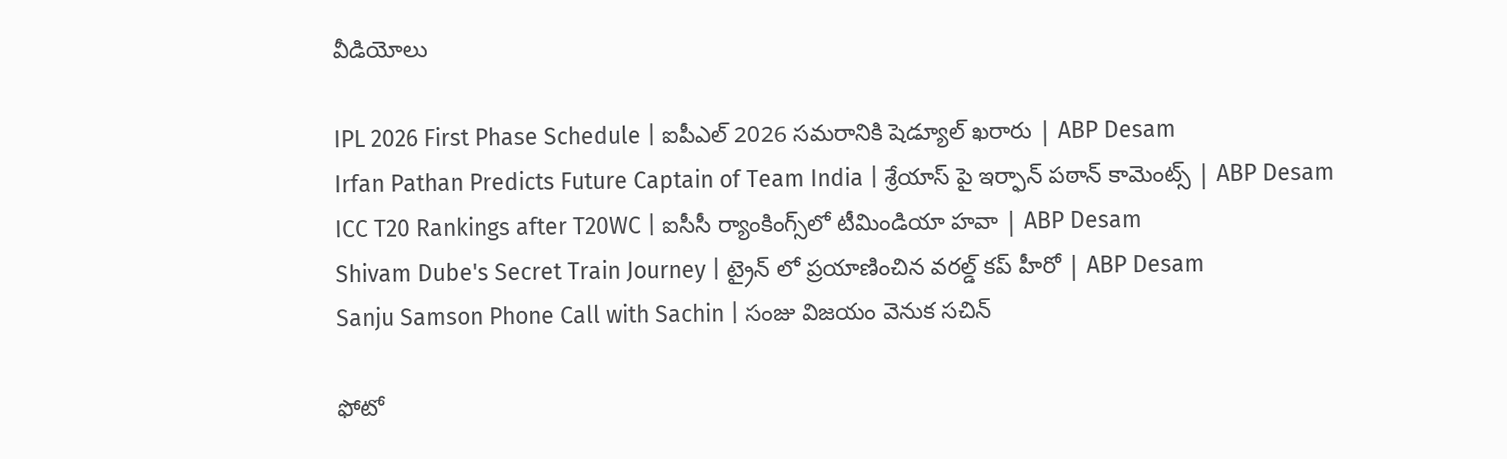వీడియోలు

IPL 2026 First Phase Schedule | ఐపీఎల్ 2026 సమరానికి షెడ్యూల్ ఖరారు | ABP Desam
Irfan Pathan Predicts Future Captain of Team India | శ్రేయాస్ పై ఇర్ఫాన్ పఠాన్ కామెంట్స్ | ABP Desam
ICC T20 Rankings after T20WC | ఐసీసీ ర్యాంకింగ్స్‌లో టీమిండియా హవా | ABP Desam
Shivam Dube's Secret Train Journey | ట్రైన్ లో ప్రయాణించిన వరల్డ్ కప్ హీరో | ABP Desam
Sanju Samson Phone Call with Sachin | సంజు విజయం వెనుక సచిన్

ఫోటో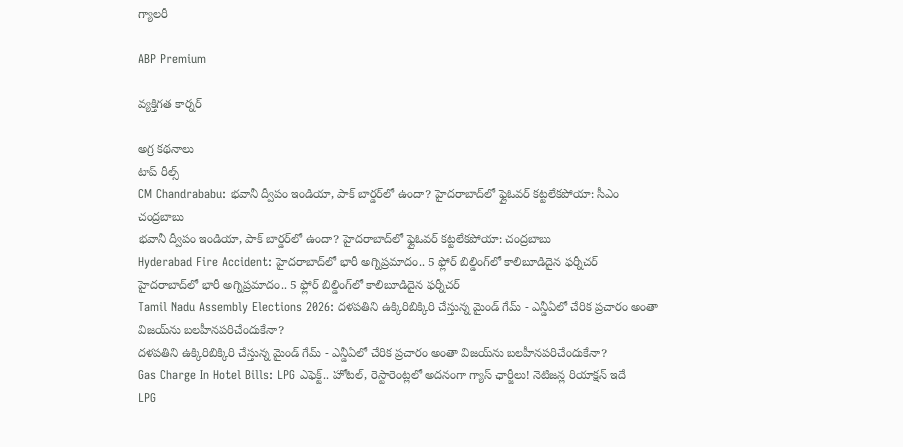గ్యాలరీ

ABP Premium

వ్యక్తిగత కార్నర్

అగ్ర కథనాలు
టాప్ రీల్స్
CM Chandrababu: భవానీ ద్వీపం ఇండియా, పాక్ బార్డర్‌లో ఉందా? హైదరాబాద్‌లో ఫ్లైఓవర్ కట్టలేకపోయా: సీఎం చంద్రబాబు
భవానీ ద్వీపం ఇండియా, పాక్ బార్డర్‌లో ఉందా? హైదరాబాద్‌లో ఫ్లైఓవర్ కట్టలేకపోయా: చంద్రబాబు
Hyderabad Fire Accident: హైదరాబాద్‌లో భారీ అగ్నిప్రమాదం.. 5 ఫ్లోర్ బిల్డింగ్‌లో కాలిబూడిదైన ఫర్నీచర్
హైదరాబాద్‌లో భారీ అగ్నిప్రమాదం.. 5 ఫ్లోర్ బిల్డింగ్‌లో కాలిబూడిదైన ఫర్నీచర్
Tamil Nadu Assembly Elections 2026: దళపతిని ఉక్కిరిబిక్కిరి చేస్తున్న మైండ్ గేమ్ - ఎన్డీఏలో చేరిక ప్రచారం అంతా విజయ్‌ను బలహీనపరిచేందుకేనా?
దళపతిని ఉక్కిరిబిక్కిరి చేస్తున్న మైండ్ గేమ్ - ఎన్డీఏలో చేరిక ప్రచారం అంతా విజయ్‌ను బలహీనపరిచేందుకేనా?
Gas Charge In Hotel Bills: LPG ఎఫెక్ట్.. హోటల్, రెస్టారెంట్లలో అదనంగా గ్యాస్ ఛార్జీలు! నెటిజన్ల రియాక్షన్ ఇదే
LPG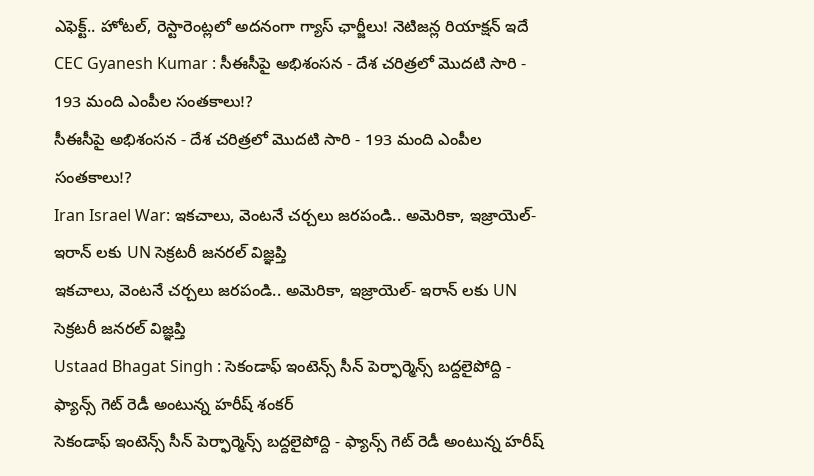ఎఫెక్ట్.. హోటల్, రెస్టారెంట్లలో అదనంగా గ్యాస్ ఛార్జీలు! నెటిజన్ల రియాక్షన్ ఇదే
CEC Gyanesh Kumar : సీఈసీపై అభిశంసన - దేశ చరిత్రలో మొదటి సారి - 193 మంది ఎంపీల సంతకాలు!?
సీఈసీపై అభిశంసన - దేశ చరిత్రలో మొదటి సారి - 193 మంది ఎంపీల సంతకాలు!?
Iran Israel War: ఇకచాలు, వెంటనే చర్చలు జరపండి.. అమెరికా, ఇజ్రాయెల్- ఇరాన్ లకు UN సెక్రటరీ జనరల్ విజ్ఞప్తి
ఇకచాలు, వెంటనే చర్చలు జరపండి.. అమెరికా, ఇజ్రాయెల్- ఇరాన్ లకు UN సెక్రటరీ జనరల్ విజ్ఞప్తి
Ustaad Bhagat Singh : సెకండాఫ్ ఇంటెన్స్ సీన్ పెర్ఫార్మెన్స్ బద్దలైపోద్ది - ఫ్యాన్స్ గెట్ రెడీ అంటున్న హరీష్ శంకర్
సెకండాఫ్ ఇంటెన్స్ సీన్ పెర్ఫార్మెన్స్ బద్దలైపోద్ది - ఫ్యాన్స్ గెట్ రెడీ అంటున్న హరీష్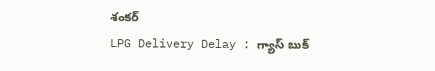శంకర్
LPG Delivery Delay : గ్యాస్ బుక్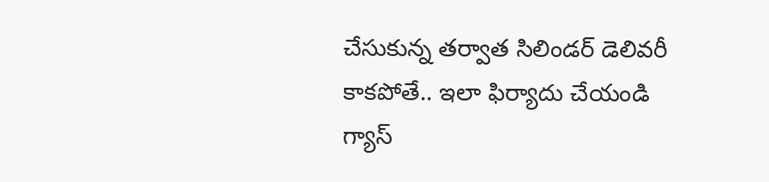చేసుకున్న తర్వాత సిలిండర్ డెలివరీ కాకపోతే.. ఇలా ఫిర్యాదు చేయండి
గ్యాస్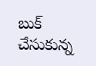బుక్ చేసుకున్న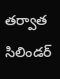తర్వాత సిలిండర్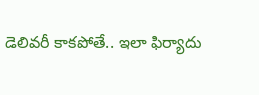డెలివరీ కాకపోతే.. ఇలా ఫిర్యాదు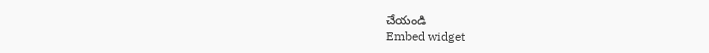చేయండి
Embed widget